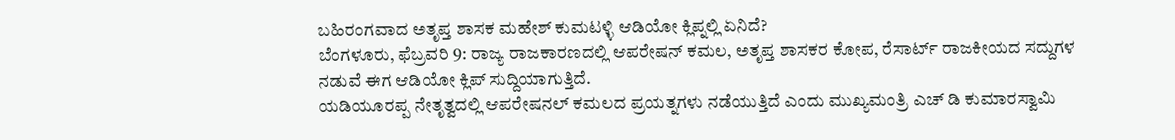ಬಹಿರಂಗವಾದ ಅತೃಪ್ತ ಶಾಸಕ ಮಹೇಶ್ ಕುಮಟಳ್ಳಿ ಆಡಿಯೋ ಕ್ಲಿಪ್ನಲ್ಲಿ ಏನಿದೆ?
ಬೆಂಗಳೂರು, ಫೆಬ್ರವರಿ 9: ರಾಜ್ಯ ರಾಜಕಾರಣದಲ್ಲಿ ಆಪರೇಷನ್ ಕಮಲ, ಅತೃಪ್ತ ಶಾಸಕರ ಕೋಪ, ರೆಸಾರ್ಟ್ ರಾಜಕೀಯದ ಸದ್ದುಗಳ ನಡುವೆ ಈಗ ಆಡಿಯೋ ಕ್ಲಿಪ್ ಸುದ್ದಿಯಾಗುತ್ತಿದೆ.
ಯಡಿಯೂರಪ್ಪ ನೇತೃತ್ವದಲ್ಲಿ ಆಪರೇಷನಲ್ ಕಮಲದ ಪ್ರಯತ್ನಗಳು ನಡೆಯುತ್ತಿದೆ ಎಂದು ಮುಖ್ಯಮಂತ್ರಿ ಎಚ್ ಡಿ ಕುಮಾರಸ್ವಾಮಿ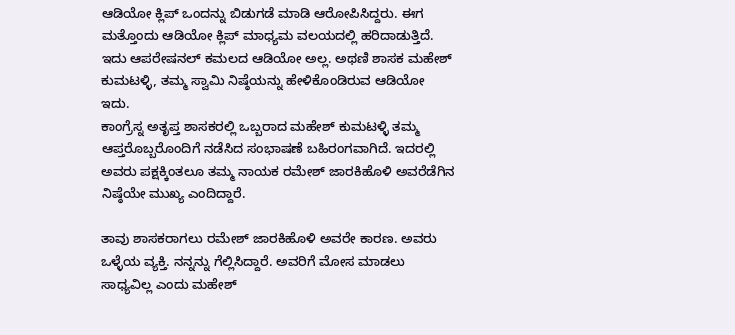ಆಡಿಯೋ ಕ್ಲಿಪ್ ಒಂದನ್ನು ಬಿಡುಗಡೆ ಮಾಡಿ ಆರೋಪಿಸಿದ್ದರು. ಈಗ ಮತ್ತೊಂದು ಆಡಿಯೋ ಕ್ಲಿಪ್ ಮಾಧ್ಯಮ ವಲಯದಲ್ಲಿ ಹರಿದಾಡುತ್ತಿದೆ. ಇದು ಆಪರೇಷನಲ್ ಕಮಲದ ಆಡಿಯೋ ಅಲ್ಲ. ಅಥಣಿ ಶಾಸಕ ಮಹೇಶ್ ಕುಮಟಳ್ಳಿ, ತಮ್ಮ ಸ್ವಾಮಿ ನಿಷ್ಠೆಯನ್ನು ಹೇಳಿಕೊಂಡಿರುವ ಆಡಿಯೋ ಇದು.
ಕಾಂಗ್ರೆಸ್ನ ಅತೃಪ್ತ ಶಾಸಕರಲ್ಲಿ ಒಬ್ಬರಾದ ಮಹೇಶ್ ಕುಮಟಳ್ಳಿ ತಮ್ಮ ಆಪ್ತರೊಬ್ಬರೊಂದಿಗೆ ನಡೆಸಿದ ಸಂಭಾಷಣೆ ಬಹಿರಂಗವಾಗಿದೆ. ಇದರಲ್ಲಿ ಅವರು ಪಕ್ಷಕ್ಕಿಂತಲೂ ತಮ್ಮ ನಾಯಕ ರಮೇಶ್ ಜಾರಕಿಹೊಳಿ ಅವರೆಡೆಗಿನ ನಿಷ್ಠೆಯೇ ಮುಖ್ಯ ಎಂದಿದ್ದಾರೆ.

ತಾವು ಶಾಸಕರಾಗಲು ರಮೇಶ್ ಜಾರಕಿಹೊಳಿ ಅವರೇ ಕಾರಣ. ಅವರು ಒಳ್ಳೆಯ ವ್ಯಕ್ತಿ. ನನ್ನನ್ನು ಗೆಲ್ಲಿಸಿದ್ದಾರೆ. ಅವರಿಗೆ ಮೋಸ ಮಾಡಲು ಸಾಧ್ಯವಿಲ್ಲ ಎಂದು ಮಹೇಶ್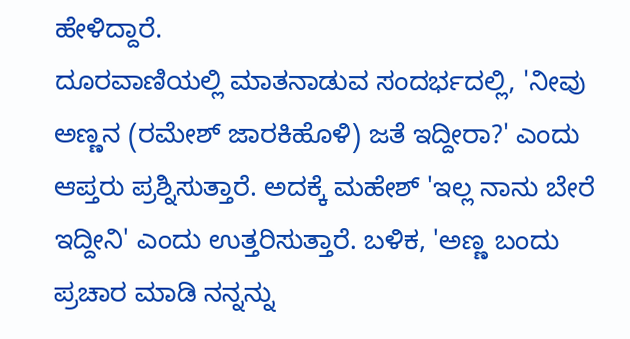ಹೇಳಿದ್ದಾರೆ.
ದೂರವಾಣಿಯಲ್ಲಿ ಮಾತನಾಡುವ ಸಂದರ್ಭದಲ್ಲಿ, 'ನೀವು ಅಣ್ಣನ (ರಮೇಶ್ ಜಾರಕಿಹೊಳಿ) ಜತೆ ಇದ್ದೀರಾ?' ಎಂದು ಆಪ್ತರು ಪ್ರಶ್ನಿಸುತ್ತಾರೆ. ಅದಕ್ಕೆ ಮಹೇಶ್ 'ಇಲ್ಲ ನಾನು ಬೇರೆ ಇದ್ದೀನಿ' ಎಂದು ಉತ್ತರಿಸುತ್ತಾರೆ. ಬಳಿಕ, 'ಅಣ್ಣ ಬಂದು ಪ್ರಚಾರ ಮಾಡಿ ನನ್ನನ್ನು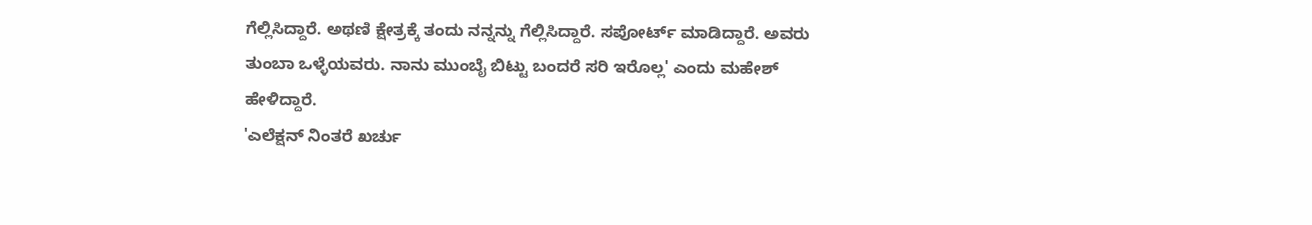ಗೆಲ್ಲಿಸಿದ್ದಾರೆ. ಅಥಣಿ ಕ್ಷೇತ್ರಕ್ಕೆ ತಂದು ನನ್ನನ್ನು ಗೆಲ್ಲಿಸಿದ್ದಾರೆ. ಸಪೋರ್ಟ್ ಮಾಡಿದ್ದಾರೆ. ಅವರು ತುಂಬಾ ಒಳ್ಳೆಯವರು. ನಾನು ಮುಂಬೈ ಬಿಟ್ಟು ಬಂದರೆ ಸರಿ ಇರೊಲ್ಲ' ಎಂದು ಮಹೇಶ್ ಹೇಳಿದ್ದಾರೆ.
'ಎಲೆಕ್ಷನ್ ನಿಂತರೆ ಖರ್ಚು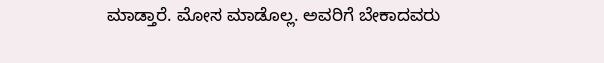ಮಾಡ್ತಾರೆ. ಮೋಸ ಮಾಡೊಲ್ಲ. ಅವರಿಗೆ ಬೇಕಾದವರು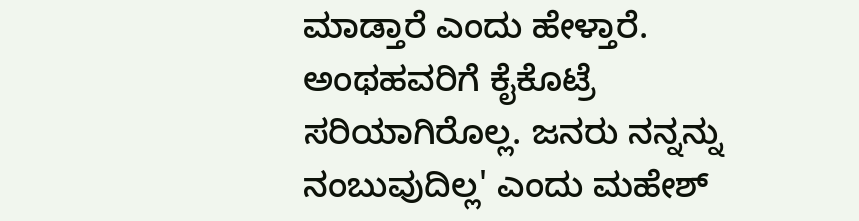ಮಾಡ್ತಾರೆ ಎಂದು ಹೇಳ್ತಾರೆ. ಅಂಥಹವರಿಗೆ ಕೈಕೊಟ್ರೆ ಸರಿಯಾಗಿರೊಲ್ಲ. ಜನರು ನನ್ನನ್ನು ನಂಬುವುದಿಲ್ಲ' ಎಂದು ಮಹೇಶ್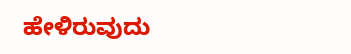ಹೇಳಿರುವುದು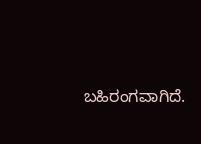ಬಹಿರಂಗವಾಗಿದೆ.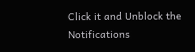Click it and Unblock the Notifications